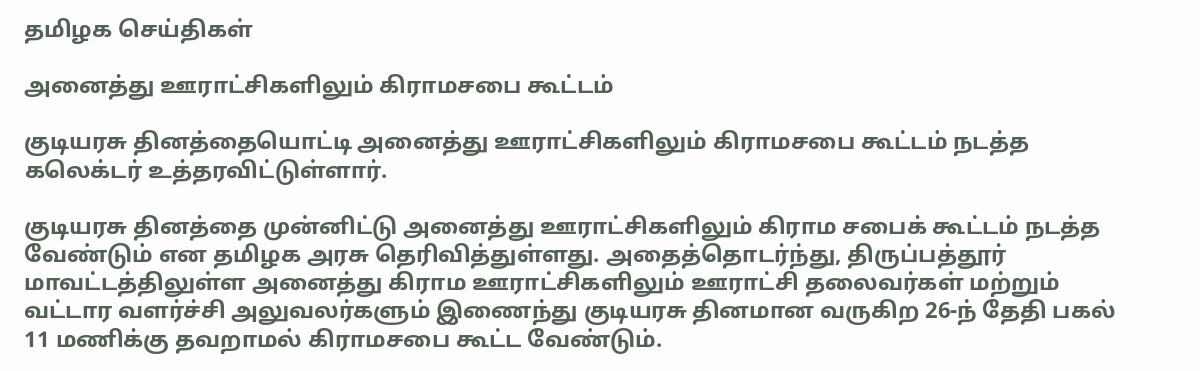தமிழக செய்திகள்

அனைத்து ஊராட்சிகளிலும் கிராமசபை கூட்டம்

குடியரசு தினத்தையொட்டி அனைத்து ஊராட்சிகளிலும் கிராமசபை கூட்டம் நடத்த கலெக்டர் உத்தரவிட்டுள்ளார்.

குடியரசு தினத்தை முன்னிட்டு அனைத்து ஊராட்சிகளிலும் கிராம சபைக் கூட்டம் நடத்த வேண்டும் என தமிழக அரசு தெரிவித்துள்ளது. அதைத்தொடர்ந்து, திருப்பத்தூர் மாவட்டத்திலுள்ள அனைத்து கிராம ஊராட்சிகளிலும் ஊராட்சி தலைவர்கள் மற்றும் வட்டார வளர்ச்சி அலுவலர்களும் இணைந்து குடியரசு தினமான வருகிற 26-ந் தேதி பகல் 11 மணிக்கு தவறாமல் கிராமசபை கூட்ட வேண்டும்.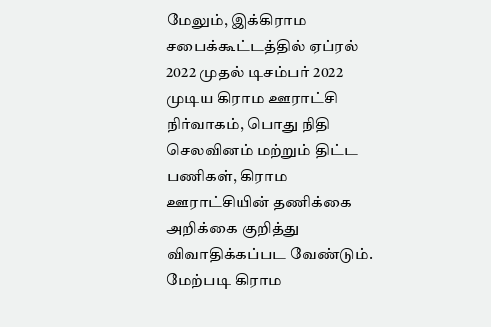மேலும், இக்கிராம சபைக்கூட்டத்தில் ஏப்ரல் 2022 முதல் டிசம்பர் 2022 முடிய கிராம ஊராட்சி நிர்வாகம், பொது நிதி செலவினம் மற்றும் திட்ட பணிகள், கிராம ஊராட்சியின் தணிக்கை அறிக்கை குறித்து விவாதிக்கப்பட வேண்டும். மேற்படி கிராம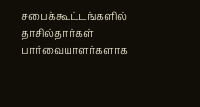சபைக்கூட்டங்களில் தாசில்தார்கள் பார்வையாளர்களாக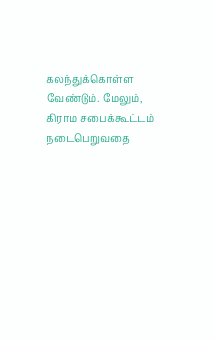கலந்துக்கொள்ள வேண்டும். மேலும், கிராம சபைக்கூட்டம் நடைபெறுவதை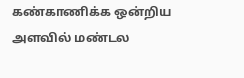கண்காணிக்க ஒன்றிய அளவில் மண்டல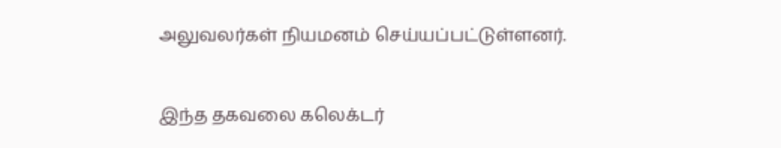அலுவலர்கள் நியமனம் செய்யப்பட்டுள்ளனர்.

இந்த தகவலை கலெக்டர்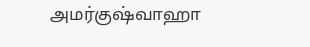அமர்குஷ்வாஹா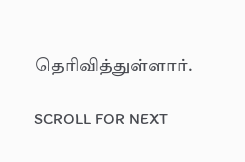தெரிவித்துள்ளார்.

SCROLL FOR NEXT